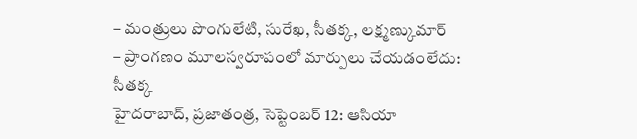– మంత్రులు పొంగులేటి, సురేఖ, సీతక్క, లక్ష్మణ్కుమార్
– ప్రాంగణం మూలస్వరూపంలో మార్పులు చేయడంలేదు: సీతక్క
హైదరాబాద్, ప్రజాతంత్ర, సెప్టెంబర్ 12: ఆసియా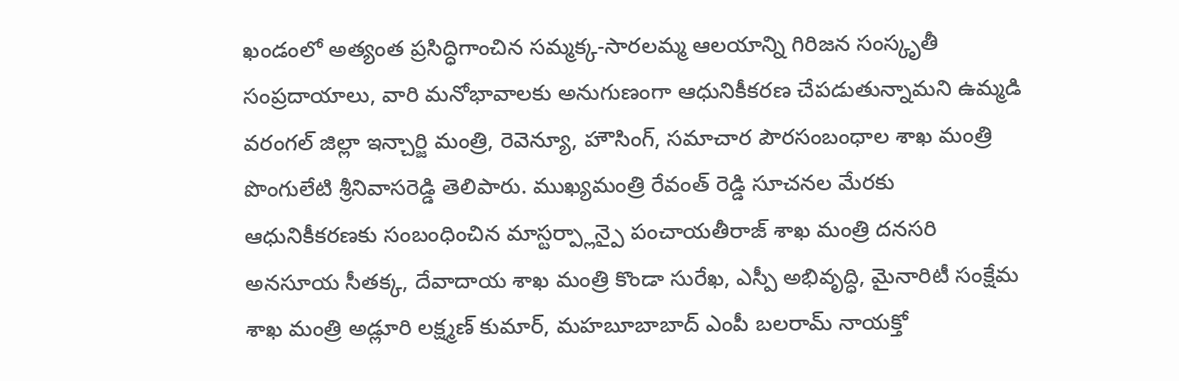ఖండంలో అత్యంత ప్రసిద్ధిగాంచిన సమ్మక్క-సారలమ్మ ఆలయాన్ని గిరిజన సంస్కృతీ సంప్రదాయాలు, వారి మనోభావాలకు అనుగుణంగా ఆధునికీకరణ చేపడుతున్నామని ఉమ్మడి వరంగల్ జిల్లా ఇన్చార్జి మంత్రి, రెవెన్యూ, హౌసింగ్, సమాచార పౌరసంబంధాల శాఖ మంత్రి పొంగులేటి శ్రీనివాసరెడ్డి తెలిపారు. ముఖ్యమంత్రి రేవంత్ రెడ్డి సూచనల మేరకు ఆధునికీకరణకు సంబంధించిన మాస్టర్ప్లాన్పై పంచాయతీరాజ్ శాఖ మంత్రి దనసరి అనసూయ సీతక్క, దేవాదాయ శాఖ మంత్రి కొండా సురేఖ, ఎస్పీ అభివృద్ధి, మైనారిటీ సంక్షేమ శాఖ మంత్రి అడ్లూరి లక్ష్మణ్ కుమార్, మహబూబాబాద్ ఎంపీ బలరామ్ నాయక్తో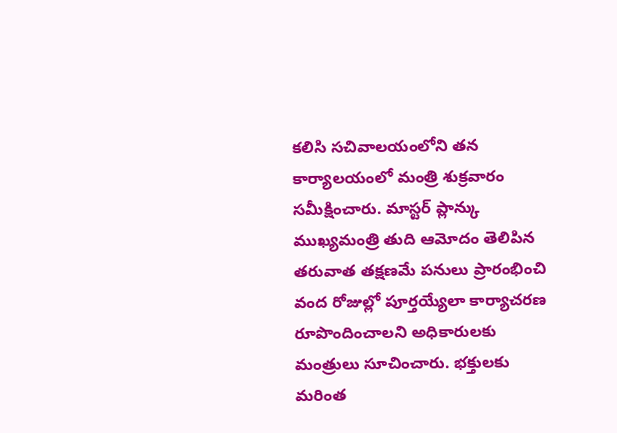కలిసి సచివాలయంలోని తన కార్యాలయంలో మంత్రి శుక్రవారం సమీక్షించారు. మాస్టర్ ప్లాన్కు ముఖ్యమంత్రి తుది ఆమోదం తెలిపిన తరువాత తక్షణమే పనులు ప్రారంభించి వంద రోజుల్లో పూర్తయ్యేలా కార్యాచరణ రూపొందించాలని అధికారులకు మంత్రులు సూచించారు. భక్తులకు మరింత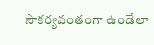సౌకర్యవంతంగా ఉండేలా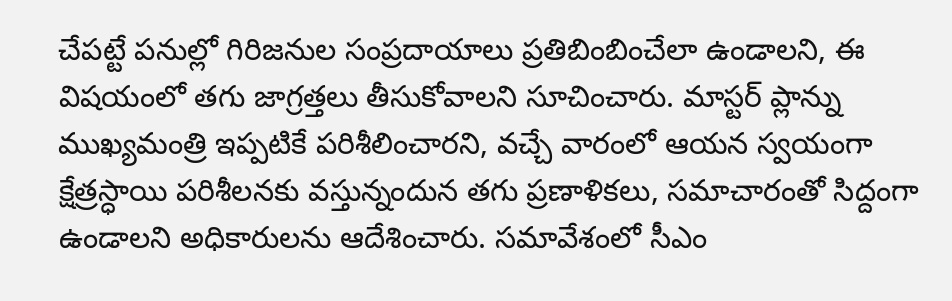చేపట్టే పనుల్లో గిరిజనుల సంప్రదాయాలు ప్రతిబింబించేలా ఉండాలని, ఈ విషయంలో తగు జాగ్రత్తలు తీసుకోవాలని సూచించారు. మాస్టర్ ప్లాన్ను ముఖ్యమంత్రి ఇప్పటికే పరిశీలించారని, వచ్చే వారంలో ఆయన స్వయంగా క్షేత్రస్ధాయి పరిశీలనకు వస్తున్నందున తగు ప్రణాళికలు, సమాచారంతో సిద్దంగా ఉండాలని అధికారులను ఆదేశించారు. సమావేశంలో సీఎం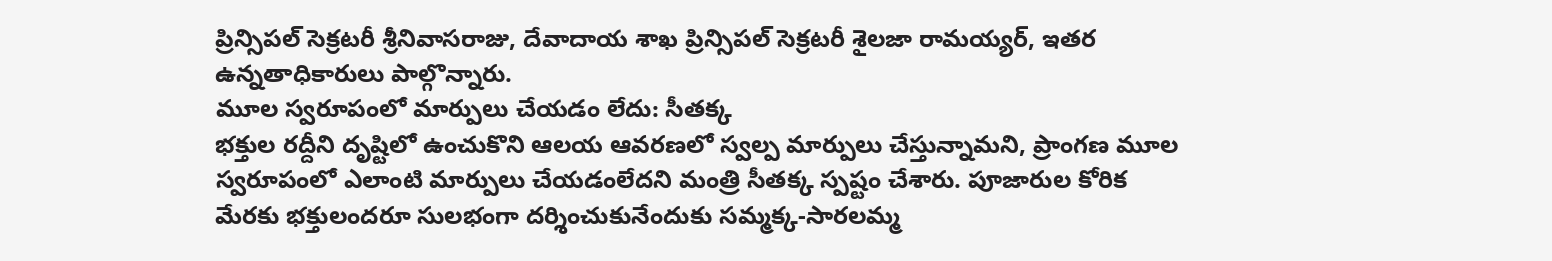ప్రిన్సిపల్ సెక్రటరీ శ్రీనివాసరాజు, దేవాదాయ శాఖ ప్రిన్సిపల్ సెక్రటరీ శైలజా రామయ్యర్, ఇతర ఉన్నతాధికారులు పాల్గొన్నారు.
మూల స్వరూపంలో మార్పులు చేయడం లేదు: సీతక్క
భక్తుల రద్దీని దృష్టిలో ఉంచుకొని ఆలయ ఆవరణలో స్వల్ప మార్పులు చేస్తున్నామని, ప్రాంగణ మూల స్వరూపంలో ఎలాంటి మార్పులు చేయడంలేదని మంత్రి సీతక్క స్పష్టం చేశారు. పూజారుల కోరిక మేరకు భక్తులందరూ సులభంగా దర్శించుకునేందుకు సమ్మక్క-సారలమ్మ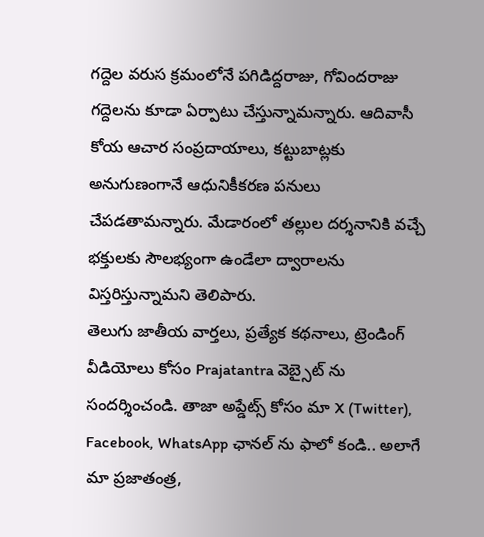గద్దెల వరుస క్రమంలోనే పగిడిద్దరాజు, గోవిందరాజు గద్దెలను కూడా ఏర్పాటు చేస్తున్నామన్నారు. ఆదివాసీ కోయ ఆచార సంప్రదాయాలు, కట్టుబాట్లకు అనుగుణంగానే ఆధునికీకరణ పనులు చేపడతామన్నారు. మేడారంలో తల్లుల దర్శనానికి వచ్చే భక్తులకు సౌలభ్యంగా ఉండేలా ద్వారాలను విస్తరిస్తున్నామని తెలిపారు.
తెలుగు జాతీయ వార్తలు, ప్రత్యేక కథనాలు, ట్రెండింగ్ వీడియోలు కోసం Prajatantra వెబ్సైట్ ను సందర్శించండి. తాజా అప్డేట్స్ కోసం మా X (Twitter), Facebook, WhatsApp ఛానల్ ను ఫాలో కండి.. అలాగే మా ప్రజాతంత్ర,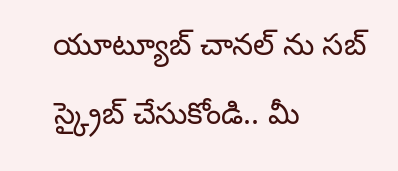యూట్యూబ్ చానల్ ను సబ్ స్క్రైబ్ చేసుకోండి.. మీ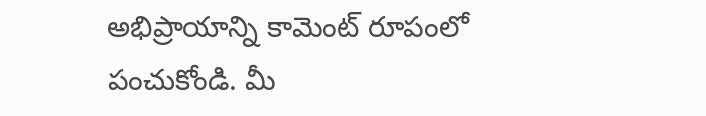అభిప్రాయాన్ని కామెంట్ రూపంలో పంచుకోండి. మీ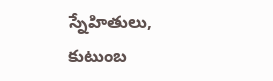స్నేహితులు, కుటుంబ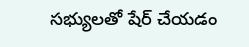సభ్యులతో షేర్ చేయడం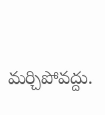మర్చిపోవద్దు.